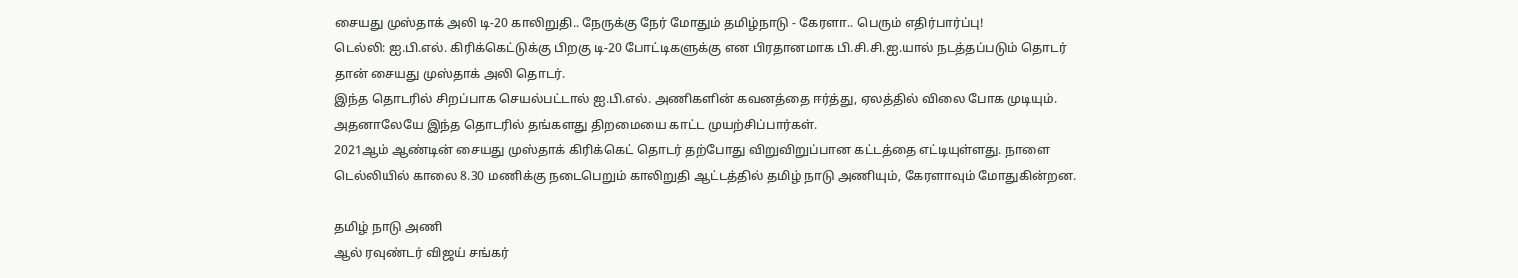சையது முஸ்தாக் அலி டி-20 காலிறுதி.. நேருக்கு நேர் மோதும் தமிழ்நாடு - கேரளா.. பெரும் எதிர்பார்ப்பு!
டெல்லி: ஐ.பி.எல். கிரிக்கெட்டுக்கு பிறகு டி-20 போட்டிகளுக்கு என பிரதானமாக பி.சி.சி.ஐ.யால் நடத்தப்படும் தொடர் தான் சையது முஸ்தாக் அலி தொடர்.
இந்த தொடரில் சிறப்பாக செயல்பட்டால் ஐ.பி.எல். அணிகளின் கவனத்தை ஈர்த்து, ஏலத்தில் விலை போக முடியும். அதனாலேயே இந்த தொடரில் தங்களது திறமையை காட்ட முயற்சிப்பார்கள்.
2021ஆம் ஆண்டின் சையது முஸ்தாக் கிரிக்கெட் தொடர் தற்போது விறுவிறுப்பான கட்டத்தை எட்டியுள்ளது. நாளை டெல்லியில் காலை 8.30 மணிக்கு நடைபெறும் காலிறுதி ஆட்டத்தில் தமிழ் நாடு அணியும், கேரளாவும் மோதுகின்றன.

தமிழ் நாடு அணி
ஆல் ரவுண்டர் விஜய் சங்கர்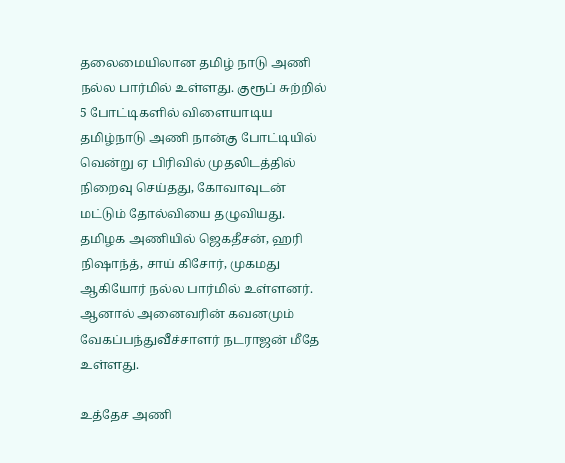தலைமையிலான தமிழ் நாடு அணி நல்ல பார்மில் உள்ளது. குரூப் சுற்றில் 5 போட்டிகளில் விளையாடிய தமிழ்நாடு அணி நான்கு போட்டியில் வென்று ஏ பிரிவில் முதலிடத்தில் நிறைவு செய்தது, கோவாவுடன் மட்டும் தோல்வியை தழுவியது. தமிழக அணியில் ஜெகதீசன், ஹரி நிஷாந்த், சாய் கிசோர், முகமது ஆகியோர் நல்ல பார்மில் உள்ளனர். ஆனால் அனைவரின் கவனமும் வேகப்பந்துவீச்சாளர் நடராஜன் மீதே உள்ளது.

உத்தேச அணி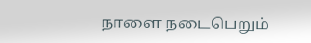நாளை நடைபெறும்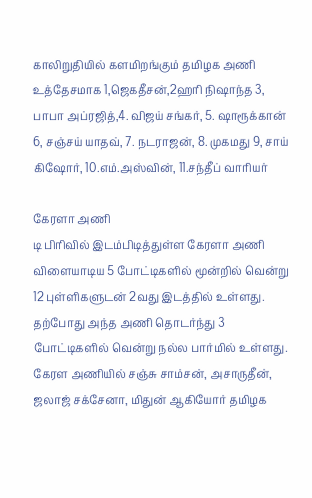காலிறுதியில் களமிறங்கும் தமிழக அணி உத்தேசமாக 1,ஜெகதீசன்,2ஹரி நிஷாந்த 3, பாபா அப்ரஜித்,4. விஜய் சங்கர், 5. ஷாரூக்கான் 6, சஞ்சய் யாதவ், 7. நடராஜன், 8. முகமது 9, சாய் கிஷோர், 10.எம்.அஸ்வின், 11.சந்தீப் வாரியர்

கேரளா அணி
டி பிரிவில் இடம்பிடித்துள்ள கேரளா அணி விளையாடிய 5 போட்டிகளில் மூன்றில் வென்று 12 புள்ளிகளுடன் 2வது இடத்தில் உள்ளது. தற்போது அந்த அணி தொடர்ந்து 3 போட்டிகளில் வென்று நல்ல பார்மில் உள்ளது. கேரள அணியில் சஞ்சு சாம்சன், அசாருதீன், ஜலாஜ் சக்சேனா, மிதுன் ஆகியோர் தமிழக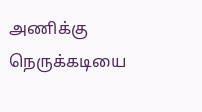அணிக்கு நெருக்கடியை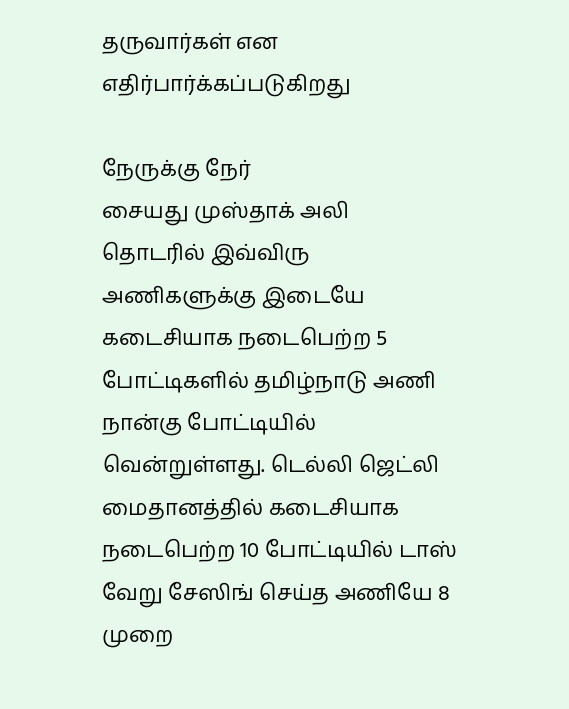தருவார்கள் என எதிர்பார்க்கப்படுகிறது

நேருக்கு நேர்
சையது முஸ்தாக் அலி தொடரில் இவ்விரு அணிகளுக்கு இடையே கடைசியாக நடைபெற்ற 5 போட்டிகளில் தமிழ்நாடு அணி நான்கு போட்டியில் வென்றுள்ளது. டெல்லி ஜெட்லி மைதானத்தில் கடைசியாக நடைபெற்ற 10 போட்டியில் டாஸ் வேறு சேஸிங் செய்த அணியே 8 முறை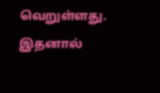வெறுள்ளது. இதனால்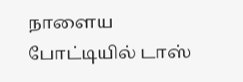நாளைய போட்டியில் டாஸ்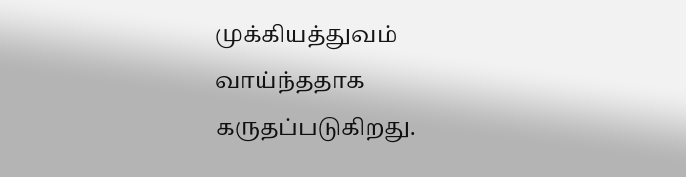முக்கியத்துவம் வாய்ந்ததாக கருதப்படுகிறது.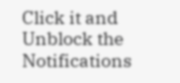Click it and Unblock the Notifications